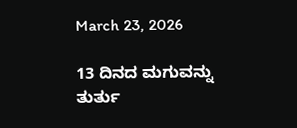March 23, 2026

13 ದಿನದ ಮಗುವನ್ನು ತುರ್ತು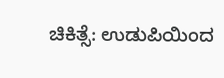ಚಿಕಿತ್ಸೆ: ಉಡುಪಿಯಿಂದ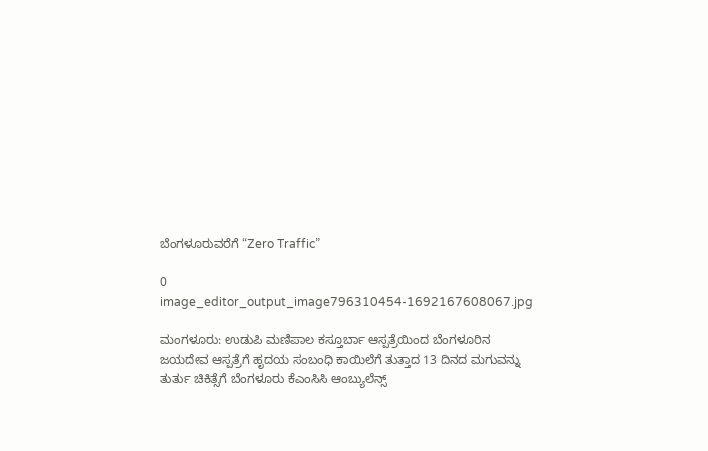ಬೆಂಗಳೂರುವರೆಗೆ “Zero Traffic”

0
image_editor_output_image796310454-1692167608067.jpg

ಮಂಗಳೂರು: ಉಡುಪಿ ಮಣಿಪಾಲ ಕಸ್ತೂರ್ಬಾ ಆಸ್ಪತ್ರೆಯಿಂದ ಬೆಂಗಳೂರಿನ ಜಯದೇವ ಆಸ್ಪತ್ರೆಗೆ ಹೃದಯ ಸಂಬಂಧಿ ಕಾಯಿಲೆಗೆ ತುತ್ತಾದ 13 ದಿನದ ಮಗುವನ್ನು ತುರ್ತು ಚಿಕಿತ್ಸೆಗೆ ಬೆಂಗಳೂರು ಕೆಎಂಸಿಸಿ ಆಂಬ್ಯುಲೆನ್ಸ್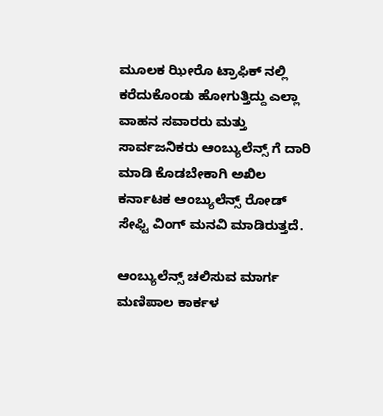ಮೂಲಕ ಝೀರೊ ಟ್ರಾಫಿಕ್ ನಲ್ಲಿ ಕರೆದುಕೊಂಡು ಹೋಗುತ್ತಿದ್ದು ಎಲ್ಲಾ ವಾಹನ ಸವಾರರು ಮತ್ತು ಸಾರ್ವಜನಿಕರು ಆಂಬ್ಯುಲೆನ್ಸ್ ಗೆ ದಾರಿ ಮಾಡಿ ಕೊಡಬೇಕಾಗಿ ಅಖಿಲ ಕರ್ನಾಟಕ ಆಂಬ್ಯುಲೆನ್ಸ್ ರೋಡ್ ಸೇಫ್ಟಿ ವಿಂಗ್ ಮನವಿ ಮಾಡಿರುತ್ತದೆ.

ಆಂಬ್ಯುಲೆನ್ಸ್ ಚಲಿಸುವ ಮಾರ್ಗ ಮಣಿಪಾಲ ಕಾರ್ಕಳ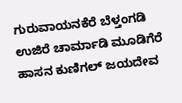ಗುರುವಾಯನಕೆರೆ ಬೆಳ್ತಂಗಡಿ ಉಜಿರೆ ಚಾರ್ಮಾಡಿ ಮೂಡಿಗೆರೆ ಹಾಸನ ಕುಣಿಗಲ್ ಜಯದೇವ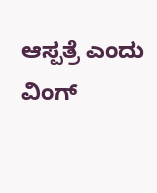ಆಸ್ಪತ್ರೆ ಎಂದು ವಿಂಗ್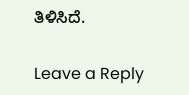ತಿಳಿಸಿದೆ.

Leave a Reply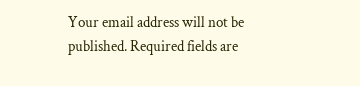Your email address will not be published. Required fields are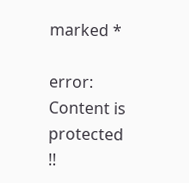marked *

error: Content is protected !!